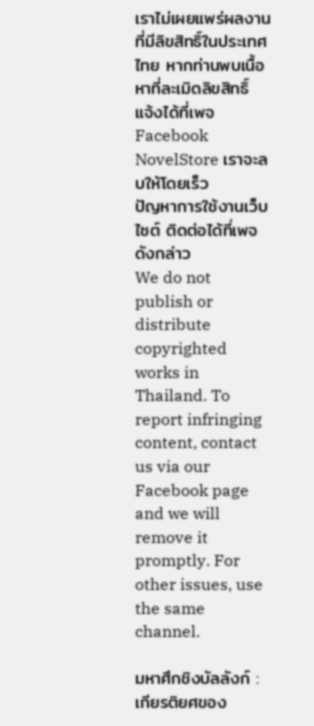เราไม่เผยแพร่ผลงานที่มีลิขสิทธิ์ในประเทศไทย หากท่านพบเนื้อหาที่ละเมิดลิขสิทธิ์ แจ้งได้ที่เพจ Facebook NovelStore เราจะลบให้โดยเร็ว
ปัญหาการใช้งานเว็บไซต์ ติดต่อได้ที่เพจดังกล่าว
We do not publish or distribute copyrighted works in Thailand. To report infringing content, contact us via our Facebook page and we will remove it promptly. For other issues, use the same channel.

มหาศึกชิงบัลลังก์ : เกียรติยศของ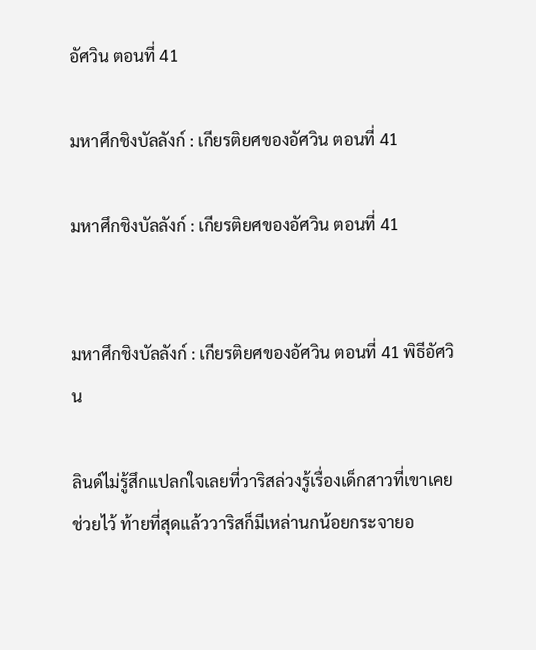อัศวิน ตอนที่ 41

มหาศึกชิงบัลลังก์ : เกียรติยศของอัศวิน ตอนที่ 41

มหาศึกชิงบัลลังก์ : เกียรติยศของอัศวิน ตอนที่ 41


มหาศึกชิงบัลลังก์ : เกียรติยศของอัศวิน ตอนที่ 41 พิธีอัศวิน

ลินด์ไม่รู้สึกแปลกใจเลยที่วาริสล่วงรู้เรื่องเด็กสาวที่เขาเคยช่วยไว้ ท้ายที่สุดแล้ววาริสก็มีเหล่านกน้อยกระจายอ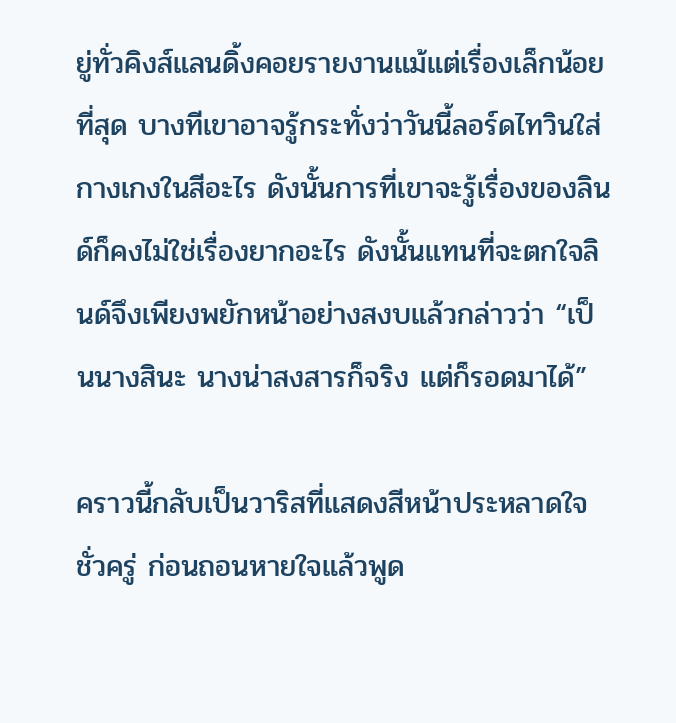ยู่ทั่วคิงส์แลนดิ้งคอยรายงานแม้แต่เรื่องเล็กน้อยที่สุด บางทีเขาอาจรู้กระทั่งว่าวันนี้ลอร์ดไทวินใส่กางเกงในสีอะไร ดังนั้นการที่เขาจะรู้เรื่องของลินด์ก็คงไม่ใช่เรื่องยากอะไร ดังนั้นแทนที่จะตกใจลินด์จึงเพียงพยักหน้าอย่างสงบแล้วกล่าวว่า “เป็นนางสินะ นางน่าสงสารก็จริง แต่ก็รอดมาได้”

คราวนี้กลับเป็นวาริสที่แสดงสีหน้าประหลาดใจชั่วครู่ ก่อนถอนหายใจแล้วพูด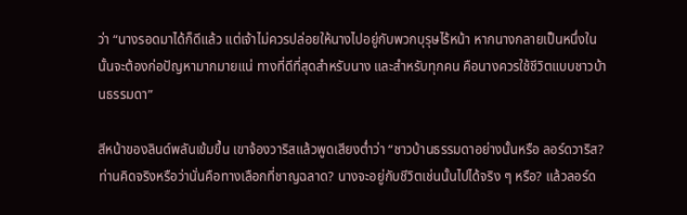ว่า “นางรอดมาได้ก็ดีแล้ว แต่เจ้าไม่ควรปล่อยให้นางไปอยู่กับพวกบุรุษไร้หน้า หากนางกลายเป็นหนึ่งในนั้นจะต้องก่อปัญหามากมายแน่ ทางที่ดีที่สุดสำหรับนาง และสำหรับทุกคน คือนางควรใช้ชีวิตแบบชาวบ้านธรรมดา”

สีหน้าของลินด์พลันเข้มขึ้น เขาจ้องวาริสแล้วพูดเสียงต่ำว่า “ชาวบ้านธรรมดาอย่างนั้นหรือ ลอร์ดวาริส? ท่านคิดจริงหรือว่านั่นคือทางเลือกที่ชาญฉลาด? นางจะอยู่กับชีวิตเช่นนั้นไปได้จริง ๆ หรือ? แล้วลอร์ด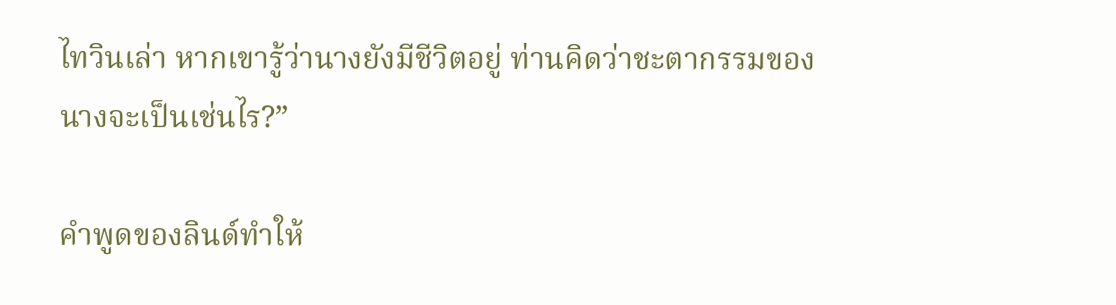ไทวินเล่า หากเขารู้ว่านางยังมีชีวิตอยู่ ท่านคิดว่าชะตากรรมของนางจะเป็นเช่นไร?”

คำพูดของลินด์ทำให้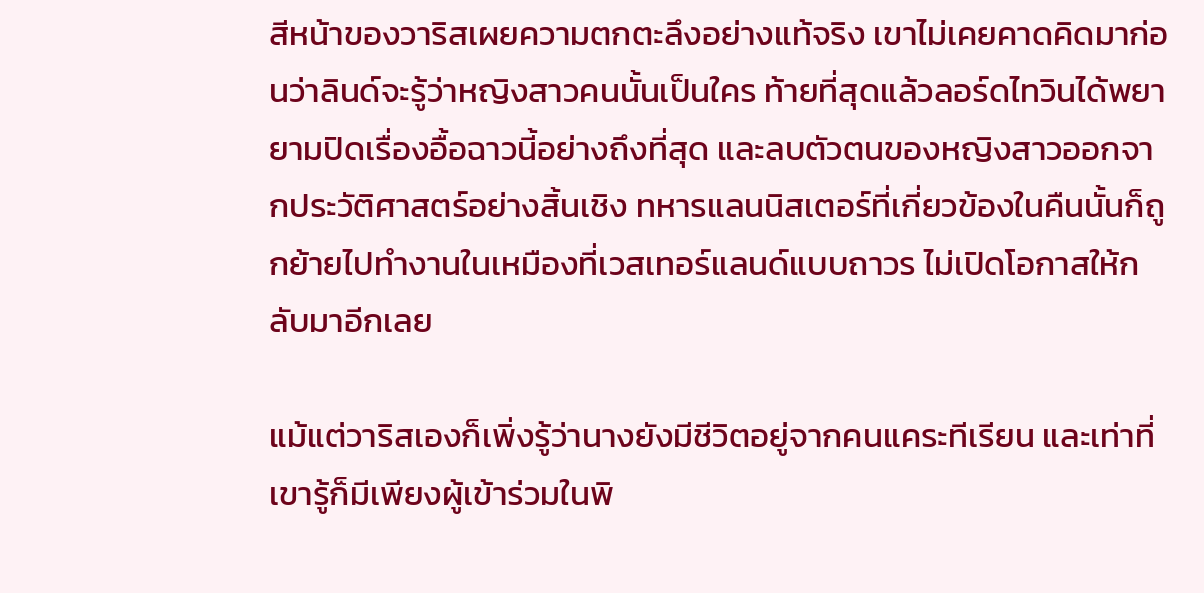สีหน้าของวาริสเผยความตกตะลึงอย่างแท้จริง เขาไม่เคยคาดคิดมาก่อนว่าลินด์จะรู้ว่าหญิงสาวคนนั้นเป็นใคร ท้ายที่สุดแล้วลอร์ดไทวินได้พยายามปิดเรื่องอื้อฉาวนี้อย่างถึงที่สุด และลบตัวตนของหญิงสาวออกจากประวัติศาสตร์อย่างสิ้นเชิง ทหารแลนนิสเตอร์ที่เกี่ยวข้องในคืนนั้นก็ถูกย้ายไปทำงานในเหมืองที่เวสเทอร์แลนด์แบบถาวร ไม่เปิดโอกาสให้กลับมาอีกเลย

แม้แต่วาริสเองก็เพิ่งรู้ว่านางยังมีชีวิตอยู่จากคนแคระทีเรียน และเท่าที่เขารู้ก็มีเพียงผู้เข้าร่วมในพิ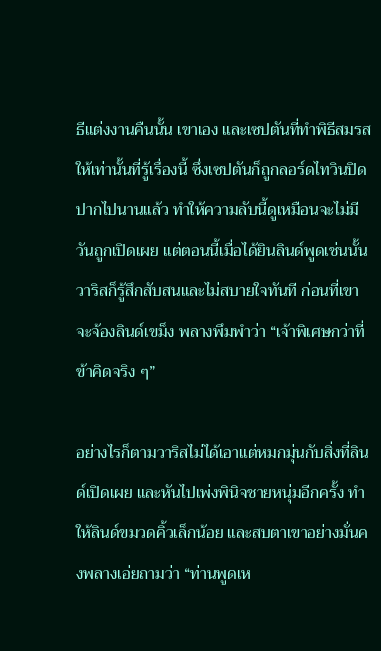ธีแต่งงานคืนนั้น เขาเอง และเซปตันที่ทำพิธีสมรสให้เท่านั้นที่รู้เรื่องนี้ ซึ่งเซปตันก็ถูกลอร์ดไทวินปิดปากไปนานแล้ว ทำให้ความลับนี้ดูเหมือนจะไม่มีวันถูกเปิดเผย แต่ตอนนี้เมื่อได้ยินลินด์พูดเช่นนั้น วาริสก็รู้สึกสับสนและไม่สบายใจทันที ก่อนที่เขาจะจ้องลินด์เขม็ง พลางพึมพำว่า “เจ้าพิเศษกว่าที่ข้าคิดจริง ๆ”

อย่างไรก็ตามวาริสไม่ได้เอาแต่หมกมุ่นกับสิ่งที่ลินด์เปิดเผย และหันไปเพ่งพินิจชายหนุ่มอีกครั้ง ทำให้ลินด์ขมวดคิ้วเล็กน้อย และสบตาเขาอย่างมั่นคงพลางเอ่ยถามว่า “ท่านพูดเห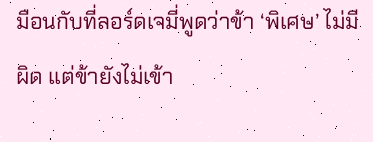มือนกับที่ลอร์ดเจมี่พูดว่าข้า ‘พิเศษ’ ไม่มีผิด แต่ข้ายังไม่เข้า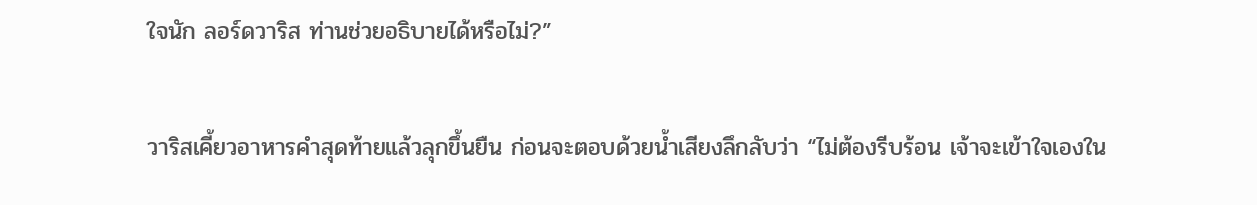ใจนัก ลอร์ดวาริส ท่านช่วยอธิบายได้หรือไม่?”

วาริสเคี้ยวอาหารคำสุดท้ายแล้วลุกขึ้นยืน ก่อนจะตอบด้วยน้ำเสียงลึกลับว่า “ไม่ต้องรีบร้อน เจ้าจะเข้าใจเองใน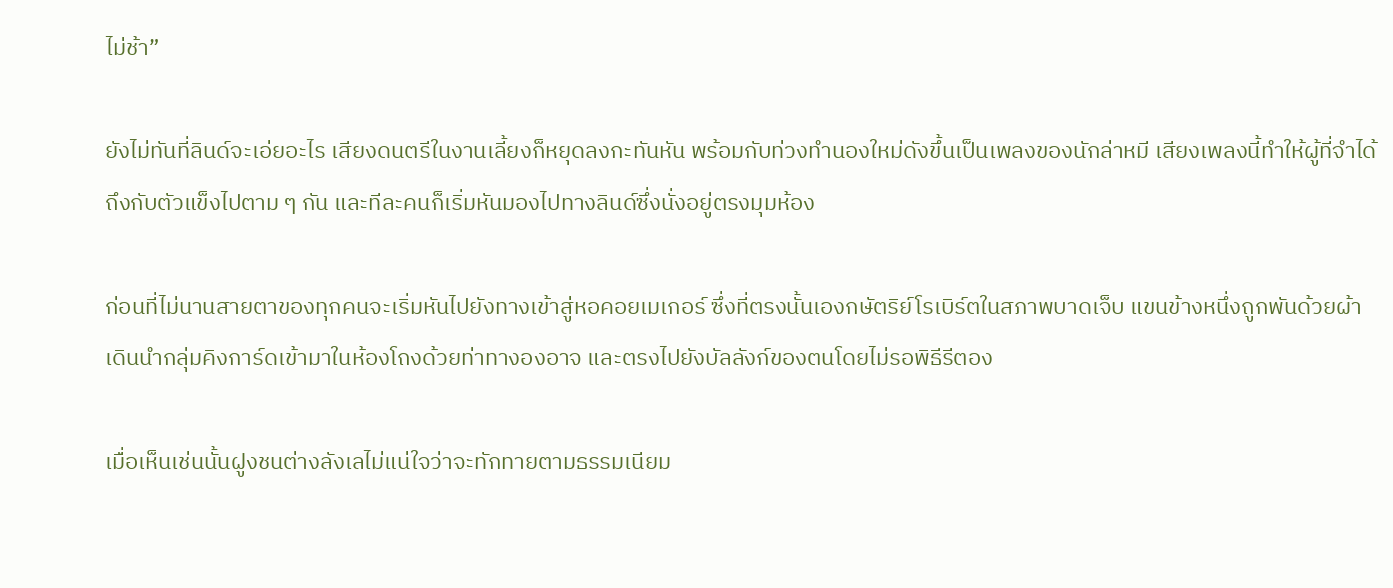ไม่ช้า”

ยังไม่ทันที่ลินด์จะเอ่ยอะไร เสียงดนตรีในงานเลี้ยงก็หยุดลงกะทันหัน พร้อมกับท่วงทำนองใหม่ดังขึ้นเป็นเพลงของนักล่าหมี เสียงเพลงนี้ทำให้ผู้ที่จำได้ถึงกับตัวแข็งไปตาม ๆ กัน และทีละคนก็เริ่มหันมองไปทางลินด์ซึ่งนั่งอยู่ตรงมุมห้อง

ก่อนที่ไม่นานสายตาของทุกคนจะเริ่มหันไปยังทางเข้าสู่หอคอยเมเกอร์ ซึ่งที่ตรงนั้นเองกษัตริย์โรเบิร์ตในสภาพบาดเจ็บ แขนข้างหนึ่งถูกพันด้วยผ้า เดินนำกลุ่มคิงการ์ดเข้ามาในห้องโถงด้วยท่าทางองอาจ และตรงไปยังบัลลังก์ของตนโดยไม่รอพิธีรีตอง

เมื่อเห็นเช่นนั้นฝูงชนต่างลังเลไม่แน่ใจว่าจะทักทายตามธรรมเนียม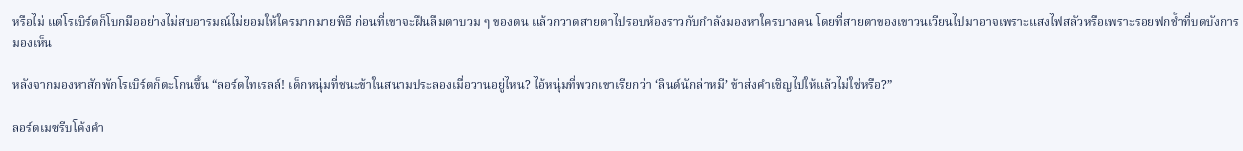หรือไม่ แต่โรเบิร์ตก็โบกมืออย่างไม่สบอารมณ์ไม่ยอมให้ใครมากมายพิธี ก่อนที่เขาจะฝืนลืมตาบวม ๆ ของตน แล้วกวาดสายตาไปรอบห้องราวกับกำลังมองหาใครบางคน โดยที่สายตาของเขาวนเวียนไปมาอาจเพราะแสงไฟสลัวหรือเพราะรอยฟกช้ำที่บดบังการมองเห็น

หลังจากมองหาสักพักโรเบิร์ตก็ตะโกนขึ้น “ลอร์ดไทเรลล์! เด็กหนุ่มที่ชนะข้าในสนามประลองเมื่อวานอยู่ไหน? ไอ้หนุ่มที่พวกเขาเรียกว่า ‘ลินด์นักล่าหมี’ ข้าส่งคำเชิญไปให้แล้วไม่ใช่หรือ?”

ลอร์ดเมซรีบโค้งคำ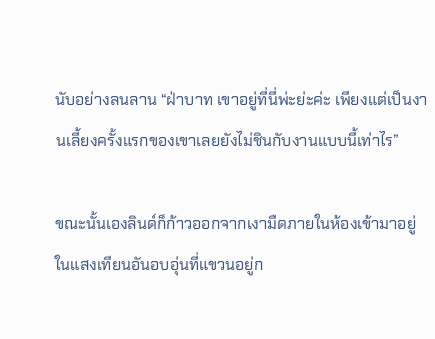นับอย่างลนลาน “ฝ่าบาท เขาอยู่ที่นี่พ่ะย่ะค่ะ เพียงแต่เป็นงานเลี้ยงครั้งแรกของเขาเลยยังไม่ชินกับงานแบบนี้เท่าไร”

ขณะนั้นเองลินด์ก็ก้าวออกจากเงามืดภายในห้องเข้ามาอยู่ในแสงเทียนอันอบอุ่นที่แขวนอยู่ก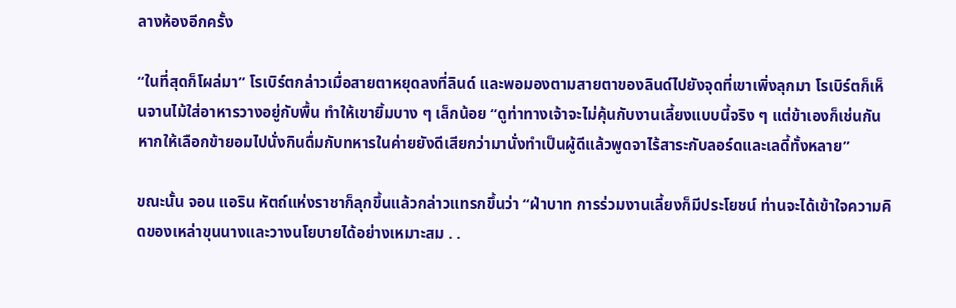ลางห้องอีกครั้ง

“ในที่สุดก็โผล่มา” โรเบิร์ตกล่าวเมื่อสายตาหยุดลงที่ลินด์ และพอมองตามสายตาของลินด์ไปยังจุดที่เขาเพิ่งลุกมา โรเบิร์ตก็เห็นจานไม้ใส่อาหารวางอยู่กับพื้น ทำให้เขายิ้มบาง ๆ เล็กน้อย “ดูท่าทางเจ้าจะไม่คุ้นกับงานเลี้ยงแบบนี้จริง ๆ แต่ข้าเองก็เช่นกัน หากให้เลือกข้ายอมไปนั่งกินดื่มกับทหารในค่ายยังดีเสียกว่ามานั่งทำเป็นผู้ดีแล้วพูดจาไร้สาระกับลอร์ดและเลดี้ทั้งหลาย”

ขณะนั้น จอน แอริน หัตถ์แห่งราชาก็ลุกขึ้นแล้วกล่าวแทรกขึ้นว่า “ฝ่าบาท การร่วมงานเลี้ยงก็มีประโยชน์ ท่านจะได้เข้าใจความคิดของเหล่าขุนนางและวางนโยบายได้อย่างเหมาะสม . .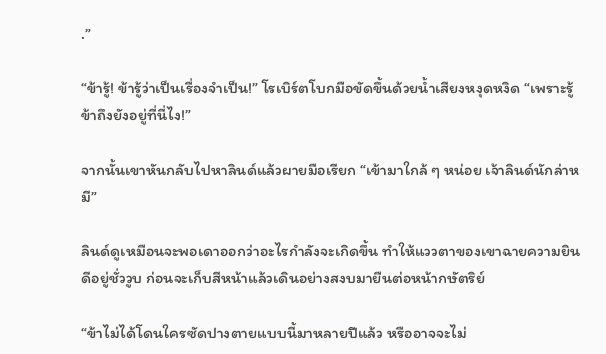.”

“ข้ารู้! ข้ารู้ว่าเป็นเรื่องจำเป็น!” โรเบิร์ตโบกมือขัดขึ้นด้วยน้ำเสียงหงุดหงิด “เพราะรู้ข้าถึงยังอยู่ที่นี่ไง!”

จากนั้นเขาหันกลับไปหาลินด์แล้วผายมือเรียก “เข้ามาใกล้ ๆ หน่อย เจ้าลินด์นักล่าหมี”

ลินด์ดูเหมือนจะพอเดาออกว่าอะไรกำลังจะเกิดขึ้น ทำให้แววตาของเขาฉายความยินดีอยู่ชั่ววูบ ก่อนจะเก็บสีหน้าแล้วเดินอย่างสงบมายืนต่อหน้ากษัตริย์

“ข้าไม่ได้โดนใครซัดปางตายแบบนี้มาหลายปีแล้ว หรืออาจจะไม่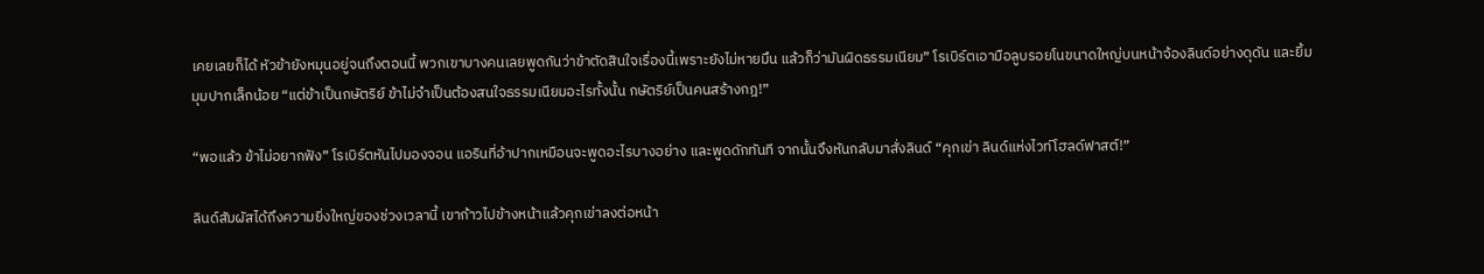เคยเลยก็ได้ หัวข้ายังหมุนอยู่จนถึงตอนนี้ พวกเขาบางคนเลยพูดกันว่าข้าตัดสินใจเรื่องนี้เพราะยังไม่หายมึน แล้วก็ว่ามันผิดธรรมเนียม” โรเบิร์ตเอามือลูบรอยโนขนาดใหญ่บนหน้าจ้องลินด์อย่างดุดัน และยิ้มมุมปากเล็กน้อย “แต่ข้าเป็นกษัตริย์ ข้าไม่จำเป็นต้องสนใจธรรมเนียมอะไรทั้งนั้น กษัตริย์เป็นคนสร้างกฎ!”

“พอแล้ว ข้าไม่อยากฟัง” โรเบิร์ตหันไปมองจอน แอรินที่อ้าปากเหมือนจะพูดอะไรบางอย่าง และพูดดักทันที จากนั้นจึงหันกลับมาสั่งลินด์ “คุกเข่า ลินด์แห่งไวท์โฮลด์ฟาสต์!”

ลินด์สัมผัสได้ถึงความยิ่งใหญ่ของช่วงเวลานี้ เขาก้าวไปข้างหน้าแล้วคุกเข่าลงต่อหน้า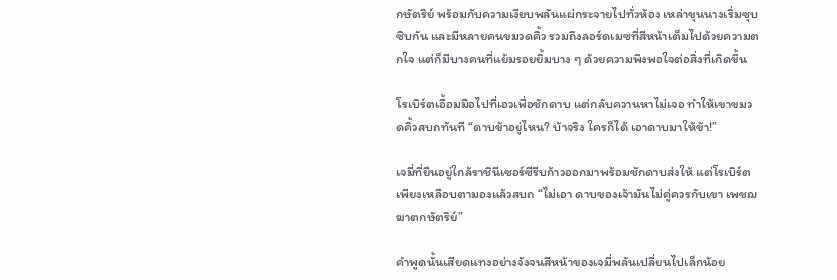กษัตริย์ พร้อมกับความเงียบพลันแผ่กระจายไปทั่วห้อง เหล่าขุนนางเริ่มซุบซิบกัน และมีหลายคนขมวดคิ้ว รวมถึงลอร์ดเมซที่สีหน้าเต็มไปด้วยความตกใจ แต่ก็มีบางคนที่แย้มรอยยิ้มบาง ๆ ด้วยความพึงพอใจต่อสิ่งที่เกิดขึ้น

โรเบิร์ตเอื้อมมือไปที่เอวเพื่อชักดาบ แต่กลับควานหาไม่เจอ ทำให้เขาขมวดคิ้วสบถทันที “ดาบข้าอยู่ไหน? บ้าจริง ใครก็ได้ เอาดาบมาให้ข้า!”

เจมี่ที่ยืนอยู่ใกล้ราชินีเซอร์ซีรีบก้าวออกมาพร้อมชักดาบส่งให้ แต่โรเบิร์ตเพียงเหลือบตามองแล้วสบถ “ไม่เอา ดาบของเจ้ามันไม่คู่ควรกับเขา เพชฌฆาตกษัตริย์”

คำพูดนั้นเสียดแทงอย่างจังจนสีหน้าของเจมี่พลันเปลี่ยนไปเล็กน้อย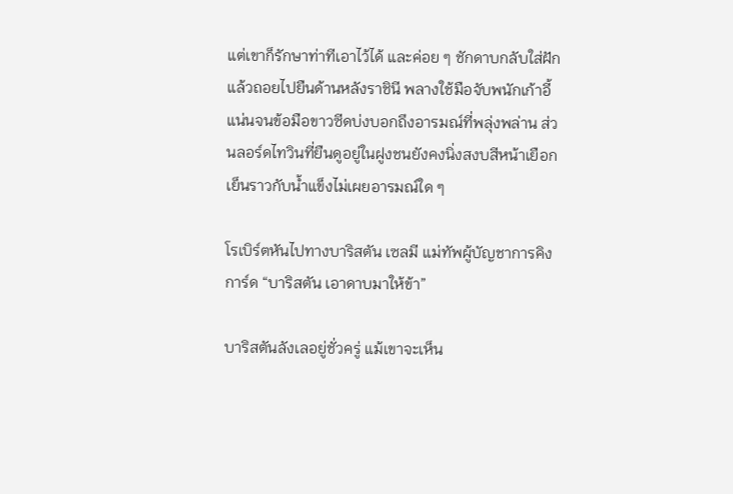แต่เขาก็รักษาท่าทีเอาไว้ได้ และค่อย ๆ ชักดาบกลับใส่ฝักแล้วถอยไปยืนด้านหลังราชินี พลางใช้มือจับพนักเก้าอี้แน่นจนข้อมือขาวซีดบ่งบอกถึงอารมณ์ที่พลุ่งพล่าน ส่วนลอร์ดไทวินที่ยืนดูอยู่ในฝูงชนยังคงนิ่งสงบสีหน้าเยือกเย็นราวกับน้ำแข็งไม่เผยอารมณ์ใด ๆ

โรเบิร์ตหันไปทางบาริสตัน เซลมี แม่ทัพผู้บัญชาการคิงการ์ด “บาริสตัน เอาดาบมาให้ข้า”

บาริสตันลังเลอยู่ชั่วครู่ แม้เขาจะเห็น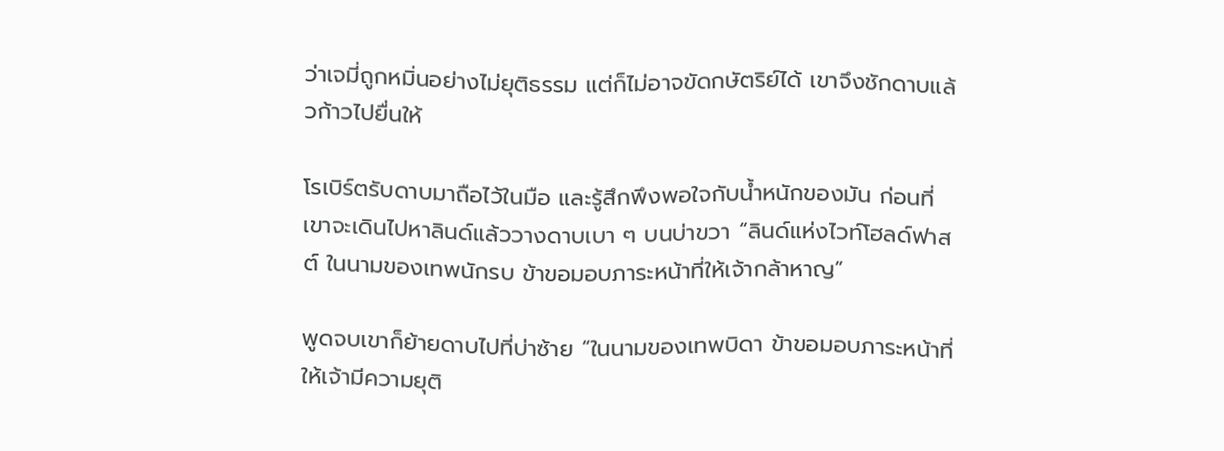ว่าเจมี่ถูกหมิ่นอย่างไม่ยุติธรรม แต่ก็ไม่อาจขัดกษัตริย์ได้ เขาจึงชักดาบแล้วก้าวไปยื่นให้

โรเบิร์ตรับดาบมาถือไว้ในมือ และรู้สึกพึงพอใจกับน้ำหนักของมัน ก่อนที่เขาจะเดินไปหาลินด์แล้ววางดาบเบา ๆ บนบ่าขวา “ลินด์แห่งไวท์โฮลด์ฟาสต์ ในนามของเทพนักรบ ข้าขอมอบภาระหน้าที่ให้เจ้ากล้าหาญ”

พูดจบเขาก็ย้ายดาบไปที่บ่าซ้าย “ในนามของเทพบิดา ข้าขอมอบภาระหน้าที่ให้เจ้ามีความยุติ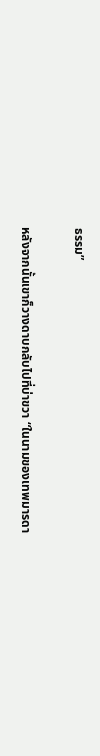ธรรม”

หลังจากนั้นเขาก็วางดาบกลับไปที่บ่าขวา “ในนามของเทพมารดา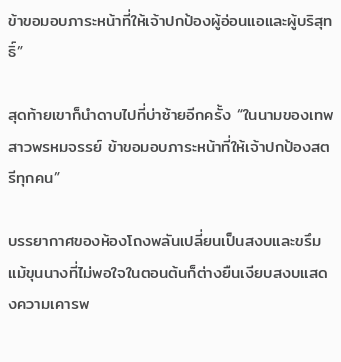ข้าขอมอบภาระหน้าที่ให้เจ้าปกป้องผู้อ่อนแอและผู้บริสุทธิ์”

สุดท้ายเขาก็นำดาบไปที่บ่าซ้ายอีกครั้ง “ในนามของเทพสาวพรหมจรรย์ ข้าขอมอบภาระหน้าที่ให้เจ้าปกป้องสตรีทุกคน”

บรรยากาศของห้องโถงพลันเปลี่ยนเป็นสงบและขรึม แม้ขุนนางที่ไม่พอใจในตอนต้นก็ต่างยืนเงียบสงบแสดงความเคารพ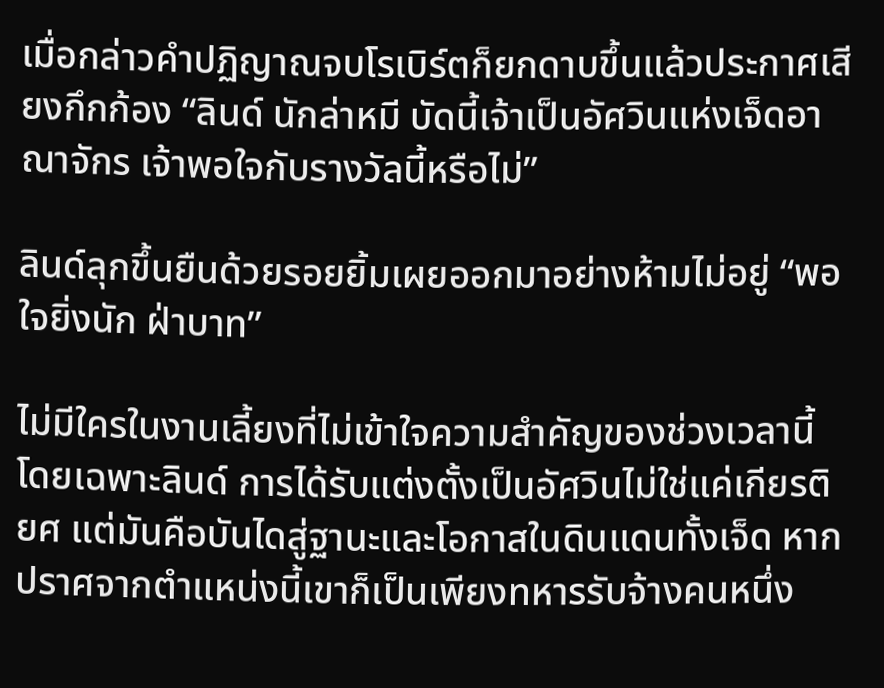เมื่อกล่าวคำปฏิญาณจบโรเบิร์ตก็ยกดาบขึ้นแล้วประกาศเสียงกึกก้อง “ลินด์ นักล่าหมี บัดนี้เจ้าเป็นอัศวินแห่งเจ็ดอาณาจักร เจ้าพอใจกับรางวัลนี้หรือไม่”

ลินด์ลุกขึ้นยืนด้วยรอยยิ้มเผยออกมาอย่างห้ามไม่อยู่ “พอใจยิ่งนัก ฝ่าบาท”

ไม่มีใครในงานเลี้ยงที่ไม่เข้าใจความสำคัญของช่วงเวลานี้โดยเฉพาะลินด์ การได้รับแต่งตั้งเป็นอัศวินไม่ใช่แค่เกียรติยศ แต่มันคือบันไดสู่ฐานะและโอกาสในดินแดนทั้งเจ็ด หากปราศจากตำแหน่งนี้เขาก็เป็นเพียงทหารรับจ้างคนหนึ่ง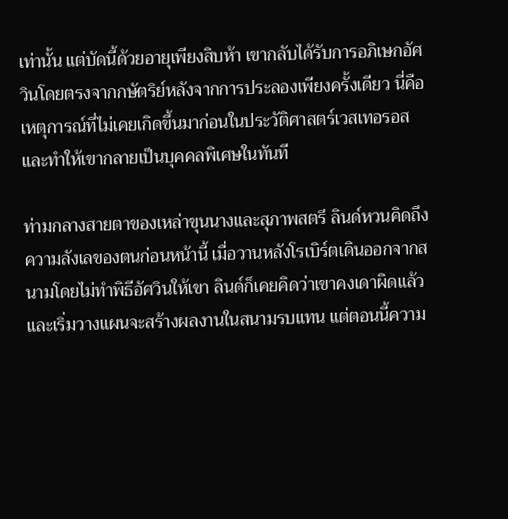เท่านั้น แต่บัดนี้ด้วยอายุเพียงสิบห้า เขากลับได้รับการอภิเษกอัศวินโดยตรงจากกษัตริย์หลังจากการประลองเพียงครั้งเดียว นี่คือเหตุการณ์ที่ไม่เคยเกิดขึ้นมาก่อนในประวัติศาสตร์เวสเทอรอส และทำให้เขากลายเป็นบุคคลพิเศษในทันที

ท่ามกลางสายตาของเหล่าขุนนางและสุภาพสตรี ลินด์หวนคิดถึงความลังเลของตนก่อนหน้านี้ เมื่อวานหลังโรเบิร์ตเดินออกจากสนามโดยไม่ทำพิธีอัศวินให้เขา ลินด์ก็เคยคิดว่าเขาคงเดาผิดแล้ว และเริ่มวางแผนจะสร้างผลงานในสนามรบแทน แต่ตอนนี้ความ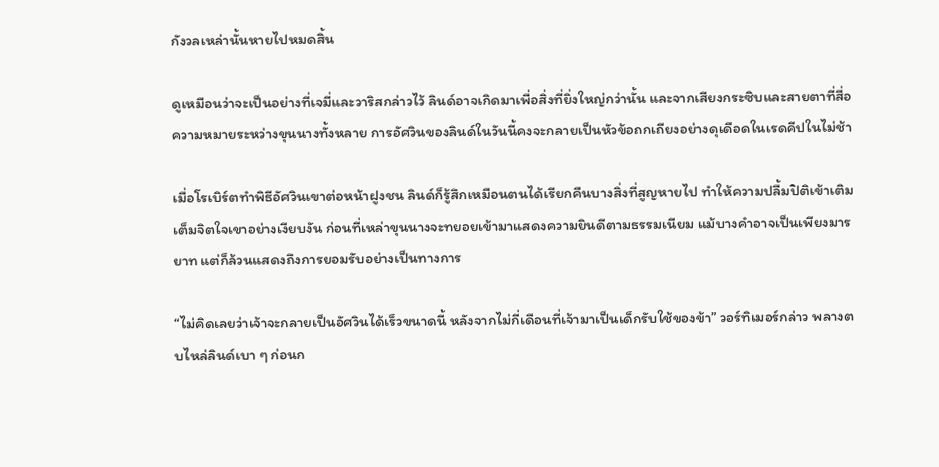กังวลเหล่านั้นหายไปหมดสิ้น

ดูเหมือนว่าจะเป็นอย่างที่เจมี่และวาริสกล่าวไว้ ลินด์อาจเกิดมาเพื่อสิ่งที่ยิ่งใหญ่กว่านั้น และจากเสียงกระซิบและสายตาที่สื่อความหมายระหว่างขุนนางทั้งหลาย การอัศวินของลินด์ในวันนี้คงจะกลายเป็นหัวข้อถกเถียงอย่างดุเดือดในเรดคีปในไม่ช้า

เมื่อโรเบิร์ตทำพิธีอัศวินเขาต่อหน้าฝูงชน ลินด์ก็รู้สึกเหมือนตนได้เรียกคืนบางสิ่งที่สูญหายไป ทำให้ความปลื้มปิติเข้าเติมเต็มจิตใจเขาอย่างเงียบงัน ก่อนที่เหล่าขุนนางจะทยอยเข้ามาแสดงความยินดีตามธรรมเนียม แม้บางคำอาจเป็นเพียงมารยาท แต่ก็ล้วนแสดงถึงการยอมรับอย่างเป็นทางการ

“ไม่คิดเลยว่าเจ้าจะกลายเป็นอัศวินได้เร็วขนาดนี้ หลังจากไม่กี่เดือนที่เจ้ามาเป็นเด็กรับใช้ของข้า” วอร์ทิเมอร์กล่าว พลางตบไหล่ลินด์เบา ๆ ก่อนก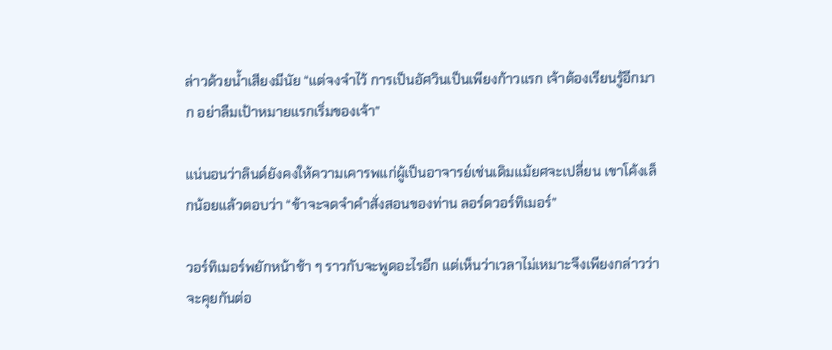ล่าวด้วยน้ำเสียงมีนัย “แต่จงจำไว้ การเป็นอัศวินเป็นเพียงก้าวแรก เจ้าต้องเรียนรู้อีกมาก อย่าลืมเป้าหมายแรกเริ่มของเจ้า”

แน่นอนว่าลินด์ยังคงให้ความเคารพแก่ผู้เป็นอาจารย์เช่นเดิมแม้ยศจะเปลี่ยน เขาโค้งเล็กน้อยแล้วตอบว่า “ข้าจะจดจำคำสั่งสอนของท่าน ลอร์ดวอร์ทิเมอร์”

วอร์ทิเมอร์พยักหน้าช้า ๆ ราวกับจะพูดอะไรอีก แต่เห็นว่าเวลาไม่เหมาะจึงเพียงกล่าวว่าจะคุยกันต่อ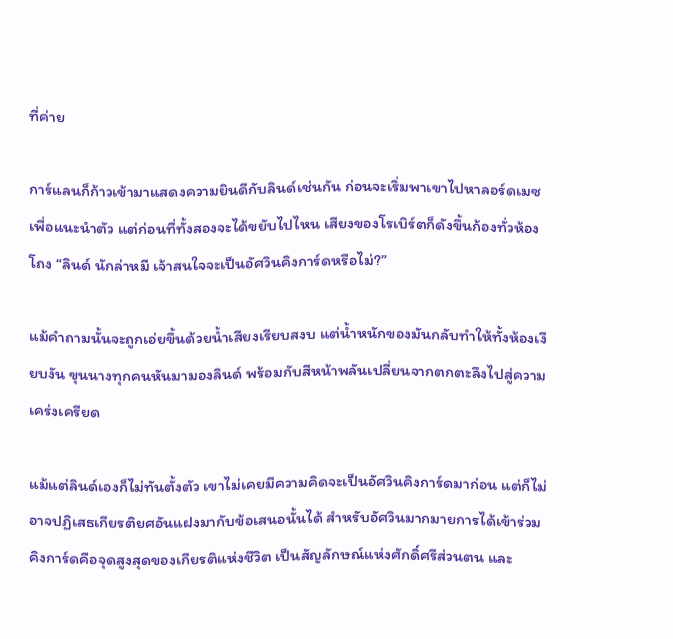ที่ค่าย

การ์แลนก็ก้าวเข้ามาแสดงความยินดีกับลินด์เช่นกัน ก่อนจะเริ่มพาเขาไปหาลอร์ดเมซเพื่อแนะนำตัว แต่ก่อนที่ทั้งสองจะได้ขยับไปไหน เสียงของโรเบิร์ตก็ดังขึ้นก้องทั่วห้องโถง “ลินด์ นักล่าหมี เจ้าสนใจจะเป็นอัศวินคิงการ์ดหรือไม่?”

แม้คำถามนั้นจะถูกเอ่ยขึ้นด้วยน้ำเสียงเรียบสงบ แต่น้ำหนักของมันกลับทำให้ทั้งห้องเงียบงัน ขุนนางทุกคนหันมามองลินด์ พร้อมกับสีหน้าพลันเปลี่ยนจากตกตะลึงไปสู่ความเคร่งเครียด

แม้แต่ลินด์เองก็ไม่ทันตั้งตัว เขาไม่เคยมีความคิดจะเป็นอัศวินคิงการ์ดมาก่อน แต่ก็ไม่อาจปฏิเสธเกียรติยศอันแฝงมากับข้อเสนอนั้นได้ สำหรับอัศวินมากมายการได้เข้าร่วมคิงการ์ดคือจุดสูงสุดของเกียรติแห่งชีวิต เป็นสัญลักษณ์แห่งศักดิ์ศรีส่วนตน และ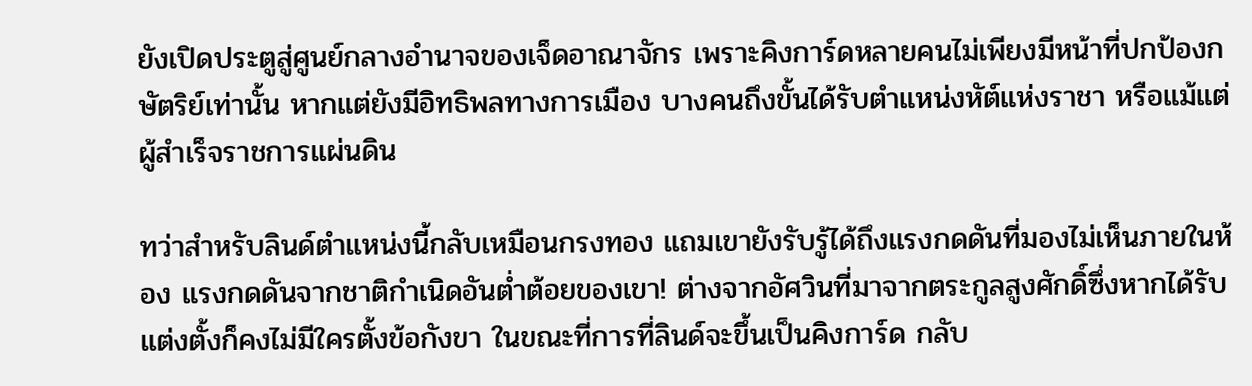ยังเปิดประตูสู่ศูนย์กลางอำนาจของเจ็ดอาณาจักร เพราะคิงการ์ดหลายคนไม่เพียงมีหน้าที่ปกป้องกษัตริย์เท่านั้น หากแต่ยังมีอิทธิพลทางการเมือง บางคนถึงขั้นได้รับตำแหน่งหัต์แห่งราชา หรือแม้แต่ผู้สำเร็จราชการแผ่นดิน

ทว่าสำหรับลินด์ตำแหน่งนี้กลับเหมือนกรงทอง แถมเขายังรับรู้ได้ถึงแรงกดดันที่มองไม่เห็นภายในห้อง แรงกดดันจากชาติกำเนิดอันต่ำต้อยของเขา! ต่างจากอัศวินที่มาจากตระกูลสูงศักดิ์ซึ่งหากได้รับแต่งตั้งก็คงไม่มีใครตั้งข้อกังขา ในขณะที่การที่ลินด์จะขึ้นเป็นคิงการ์ด กลับ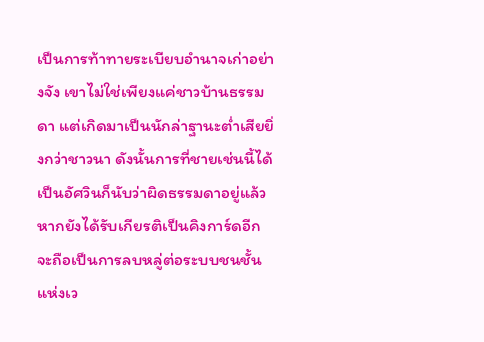เป็นการท้าทายระเบียบอำนาจเก่าอย่างจัง เขาไม่ใช่เพียงแค่ชาวบ้านธรรมดา แต่เกิดมาเป็นนักล่าฐานะต่ำเสียยิ่งกว่าชาวนา ดังนั้นการที่ชายเช่นนี้ได้เป็นอัศวินก็นับว่าผิดธรรมดาอยู่แล้ว หากยังได้รับเกียรติเป็นคิงการ์ดอีก จะถือเป็นการลบหลู่ต่อระบบชนชั้นแห่งเว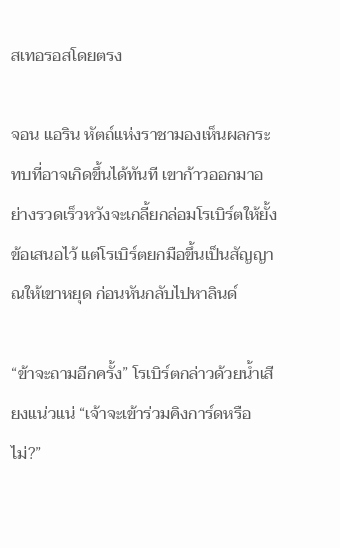สเทอรอสโดยตรง

จอน แอริน หัตถ์แห่งราชามองเห็นผลกระทบที่อาจเกิดขึ้นได้ทันที เขาก้าวออกมาอย่างรวดเร็วหวังจะเกลี้ยกล่อมโรเบิร์ตให้ยั้งข้อเสนอไว้ แต่โรเบิร์ตยกมือขึ้นเป็นสัญญาณให้เขาหยุด ก่อนหันกลับไปหาลินด์

“ข้าจะถามอีกครั้ง” โรเบิร์ตกล่าวด้วยน้ำเสียงแน่วแน่ “เจ้าจะเข้าร่วมคิงการ์ดหรือไม่?”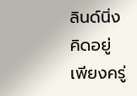ลินด์นิ่งคิดอยู่เพียงครู่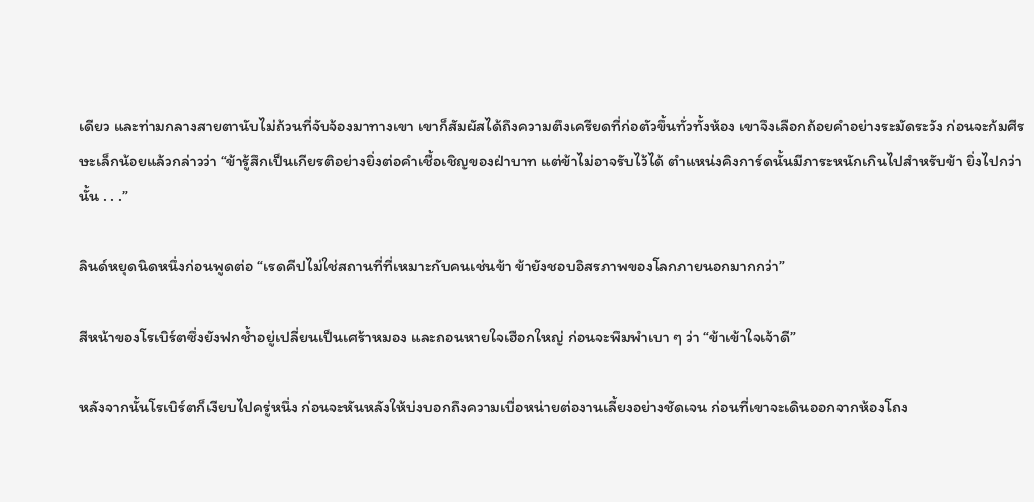เดียว และท่ามกลางสายตานับไม่ถ้วนที่จับจ้องมาทางเขา เขาก็สัมผัสได้ถึงความตึงเครียดที่ก่อตัวขึ้นทั่วทั้งห้อง เขาจึงเลือกถ้อยคำอย่างระมัดระวัง ก่อนจะก้มศีรษะเล็กน้อยแล้วกล่าวว่า “ข้ารู้สึกเป็นเกียรติอย่างยิ่งต่อคำเชื้อเชิญของฝ่าบาท แต่ข้าไม่อาจรับไว้ได้ ตำแหน่งคิงการ์ดนั้นมีภาระหนักเกินไปสำหรับข้า ยิ่งไปกว่านั้น . . .”

ลินด์หยุดนิดหนึ่งก่อนพูดต่อ “เรดคีปไม่ใช่สถานที่ที่เหมาะกับคนเช่นข้า ข้ายังชอบอิสรภาพของโลกภายนอกมากกว่า”

สีหน้าของโรเบิร์ตซึ่งยังฟกช้ำอยู่เปลี่ยนเป็นเศร้าหมอง และถอนหายใจเฮือกใหญ่ ก่อนจะพึมพำเบา ๆ ว่า “ข้าเข้าใจเจ้าดี”

หลังจากนั้นโรเบิร์ตก็เงียบไปครู่หนึ่ง ก่อนจะหันหลังให้บ่งบอกถึงความเบื่อหน่ายต่องานเลี้ยงอย่างชัดเจน ก่อนที่เขาจะเดินออกจากห้องโถง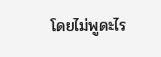โดยไม่พูดะไร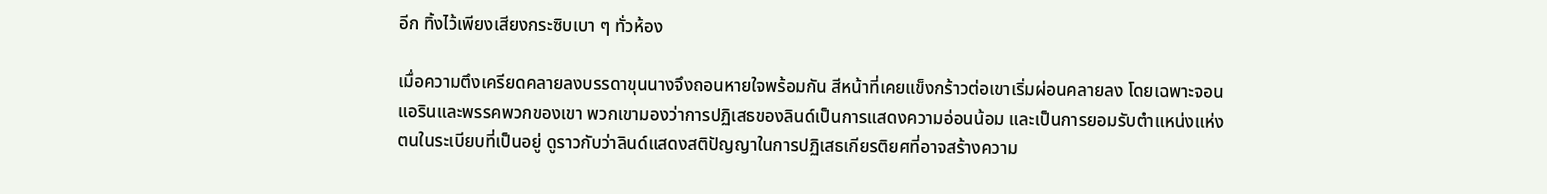อีก ทิ้งไว้เพียงเสียงกระซิบเบา ๆ ทั่วห้อง

เมื่อความตึงเครียดคลายลงบรรดาขุนนางจึงถอนหายใจพร้อมกัน สีหน้าที่เคยแข็งกร้าวต่อเขาเริ่มผ่อนคลายลง โดยเฉพาะจอน แอรินและพรรคพวกของเขา พวกเขามองว่าการปฏิเสธของลินด์เป็นการแสดงความอ่อนน้อม และเป็นการยอมรับตำแหน่งแห่งตนในระเบียบที่เป็นอยู่ ดูราวกับว่าลินด์แสดงสติปัญญาในการปฏิเสธเกียรติยศที่อาจสร้างความ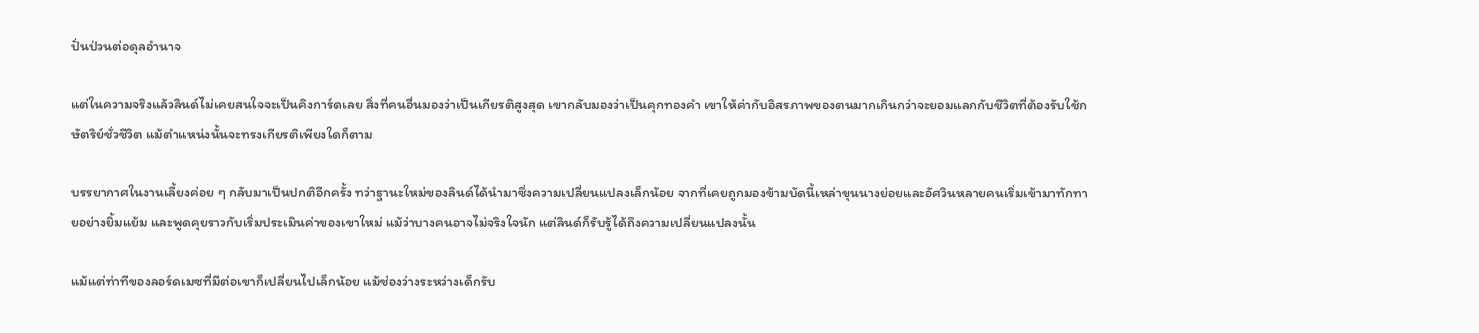ปั่นป่วนต่อดุลอำนาจ

แต่ในความจริงแล้วลินด์ไม่เคยสนใจจะเป็นคิงการ์ดเลย สิ่งที่คนอื่นมองว่าเป็นเกียรติสูงสุด เขากลับมองว่าเป็นคุกทองคำ เขาให้ค่ากับอิสรภาพของตนมากเกินกว่าจะยอมแลกกับชีวิตที่ต้องรับใช้กษัตริย์ชั่วชีวิต แม้ตำแหน่งนั้นจะทรงเกียรติเพียงใดก็ตาม

บรรยากาศในงานเลี้ยงค่อย ๆ กลับมาเป็นปกติอีกครั้ง ทว่าฐานะใหม่ของลินด์ได้นำมาซึ่งความเปลี่ยนแปลงเล็กน้อย จากที่เคยถูกมองข้ามบัดนี้เหล่าขุนนางย่อยและอัศวินหลายคนเริ่มเข้ามาทักทายอย่างยิ้มแย้ม และพูดคุยราวกับเริ่มประเมินค่าของเขาใหม่ แม้ว่าบางคนอาจไม่จริงใจนัก แต่ลินด์ก็รับรู้ได้ถึงความเปลี่ยนแปลงนั้น

แม้แต่ท่าทีของลอร์ดเมซที่มีต่อเขาก็เปลี่ยนไปเล็กน้อย แม้ช่องว่างระหว่างเด็กรับ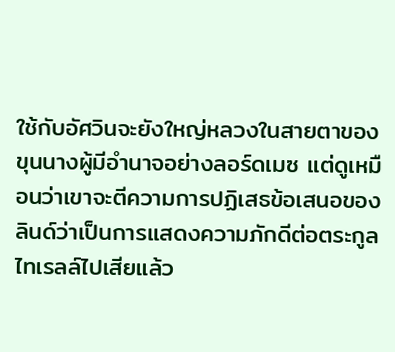ใช้กับอัศวินจะยังใหญ่หลวงในสายตาของขุนนางผู้มีอำนาจอย่างลอร์ดเมซ แต่ดูเหมือนว่าเขาจะตีความการปฏิเสธข้อเสนอของลินด์ว่าเป็นการแสดงความภักดีต่อตระกูลไทเรลล์ไปเสียแล้ว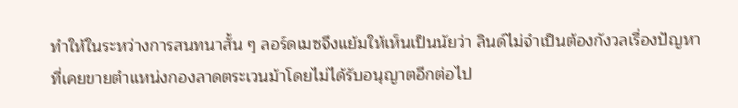ทำให้ในระหว่างการสนทนาสั้น ๆ ลอร์ดเมซจึงแย้มให้เห็นเป็นนัยว่า ลินด์ไม่จำเป็นต้องกังวลเรื่องปัญหาที่เคยขายตำแหน่งกองลาดตระเวนม้าโดยไม่ได้รับอนุญาตอีกต่อไป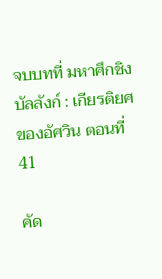จบบทที่ มหาศึกชิงบัลลังก์ : เกียรติยศของอัศวิน ตอนที่ 41

คัด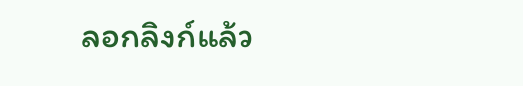ลอกลิงก์แล้ว